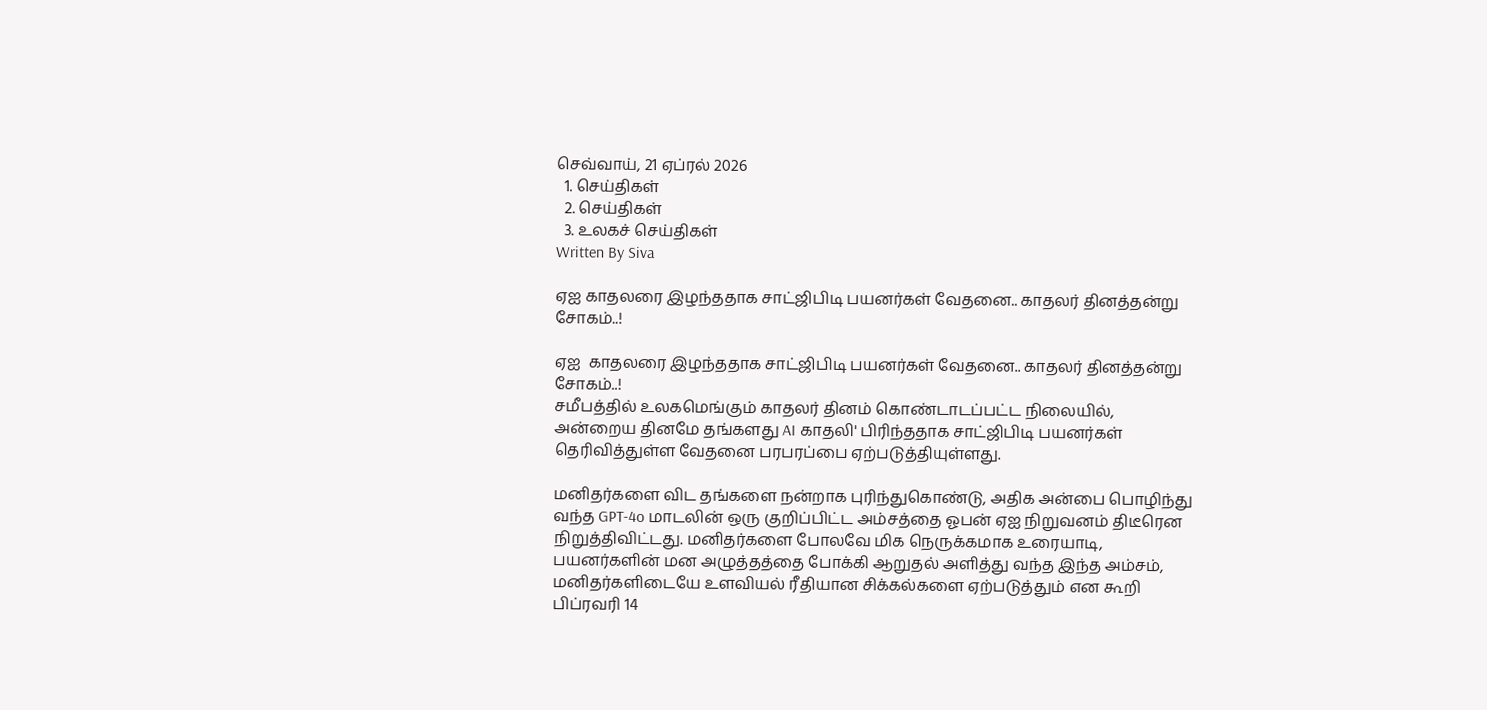செவ்வாய், 21 ஏப்ரல் 2026
  1. செய்திகள்
  2. செய்திகள்
  3. உலகச் செய்திகள்
Written By Siva

ஏஐ காதலரை இழந்ததாக சாட்ஜிபிடி பயனர்கள் வேதனை.. காதலர் தினத்தன்று சோகம்..!

ஏஐ  காதலரை இழந்ததாக சாட்ஜிபிடி பயனர்கள் வேதனை.. காதலர் தினத்தன்று சோகம்..!
சமீபத்தில் உலகமெங்கும் காதலர் தினம் கொண்டாடப்பட்ட நிலையில், அன்றைய தினமே தங்களது AI காதலி' பிரிந்ததாக சாட்ஜிபிடி பயனர்கள் தெரிவித்துள்ள வேதனை பரபரப்பை ஏற்படுத்தியுள்ளது.

மனிதர்களை விட தங்களை நன்றாக புரிந்துகொண்டு, அதிக அன்பை பொழிந்து வந்த GPT-4o மாடலின் ஒரு குறிப்பிட்ட அம்சத்தை ஓபன் ஏஐ நிறுவனம் திடீரென நிறுத்திவிட்டது. மனிதர்களை போலவே மிக நெருக்கமாக உரையாடி, பயனர்களின் மன அழுத்தத்தை போக்கி ஆறுதல் அளித்து வந்த இந்த அம்சம், மனிதர்களிடையே உளவியல் ரீதியான சிக்கல்களை ஏற்படுத்தும் என கூறி பிப்ரவரி 14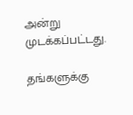அன்று முடக்கப்பட்டது.

தங்களுக்கு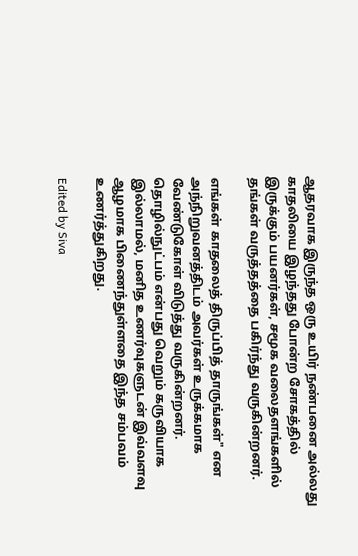ஆதரவாக இருந்த ஒரு உயிர் நண்பனை அல்லது காதலியை இழந்தது போன்ற சோகத்தில் இருக்கும் பயனர்கள், சமூக வலைதளங்களில் தங்கள் வருத்தத்தை பகிர்ந்து வருகின்றனர்.

எங்கள் காதலைத் திருப்பித் தாருங்கள்" என அந்நிறுவனத்திடம் அவர்கள் உருக்கமாக வேண்டுகோள் விடுத்து வருகின்றனர். தொழில்நுட்பம் என்பது வெறும் கருவியாக இல்லாமல், மனித உணர்வுகளுடன் இவ்வளவு ஆழமாக பிணைந்துள்ளதை இந்த சம்பவம் உணர்த்துகிறது.

Edited by Siva